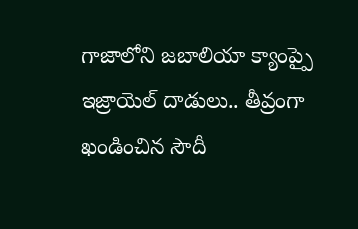గాజాలోని జబాలియా క్యాంప్పై ఇజ్రాయెల్ దాడులు.. తీవ్రంగా ఖండించిన సౌదీ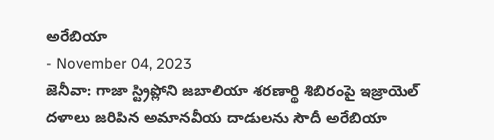అరేబియా
- November 04, 2023
జెనీవా: గాజా స్ట్రిప్లోని జబాలియా శరణార్థి శిబిరంపై ఇజ్రాయెల్ దళాలు జరిపిన అమానవీయ దాడులను సౌదీ అరేబియా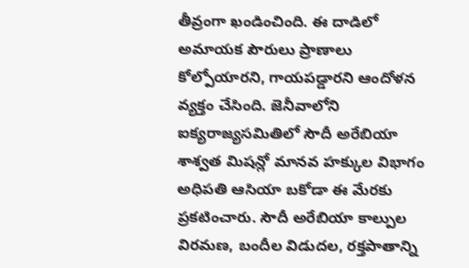తీవ్రంగా ఖండించింది. ఈ దాడిలో అమాయక పౌరులు ప్రాణాలు కోల్పోయారని, గాయపడ్డారని ఆందోళన వ్యక్తం చేసింది. జెనీవాలోని ఐక్యరాజ్యసమితిలో సౌదీ అరేబియా శాశ్వత మిషన్లో మానవ హక్కుల విభాగం అధిపతి ఆసియా బకోడా ఈ మేరకు ప్రకటించారు. సౌదీ అరేబియా కాల్పుల విరమణ, బందీల విడుదల, రక్తపాతాన్ని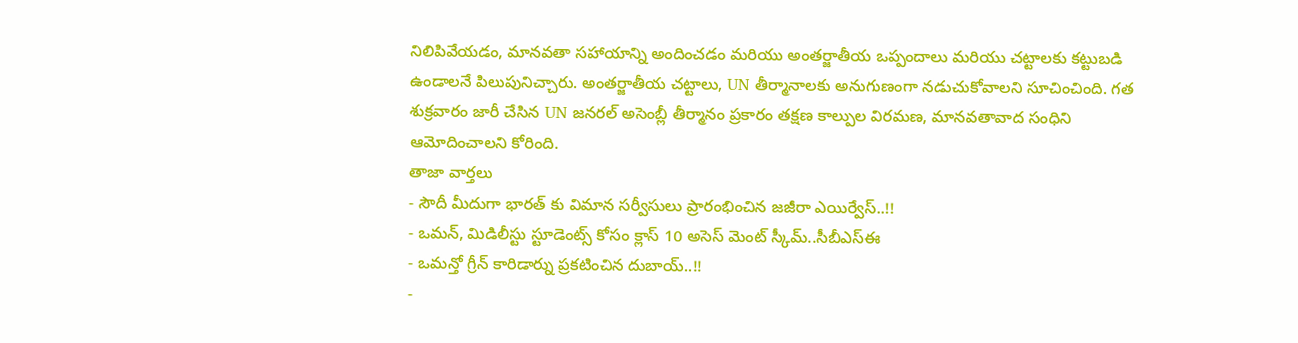నిలిపివేయడం, మానవతా సహాయాన్ని అందించడం మరియు అంతర్జాతీయ ఒప్పందాలు మరియు చట్టాలకు కట్టుబడి ఉండాలనే పిలుపునిచ్చారు. అంతర్జాతీయ చట్టాలు, UN తీర్మానాలకు అనుగుణంగా నడుచుకోవాలని సూచించింది. గత శుక్రవారం జారీ చేసిన UN జనరల్ అసెంబ్లీ తీర్మానం ప్రకారం తక్షణ కాల్పుల విరమణ, మానవతావాద సంధిని ఆమోదించాలని కోరింది.
తాజా వార్తలు
- సౌదీ మీదుగా భారత్ కు విమాన సర్వీసులు ప్రారంభించిన జజీరా ఎయిర్వేస్..!!
- ఒమన్, మిడిలీస్టు స్టూడెంట్స్ కోసం క్లాస్ 10 అసెస్ మెంట్ స్కీమ్..సీబీఎస్ఈ
- ఒమన్తో గ్రీన్ కారిడార్ను ప్రకటించిన దుబాయ్..!!
-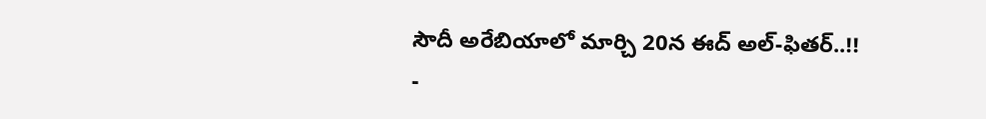సౌదీ అరేబియాలో మార్చి 20న ఈద్ అల్-ఫితర్..!!
-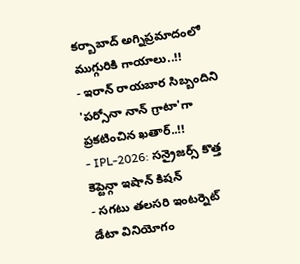కర్బాబాద్ అగ్నిప్రమాదంలో ముగ్గురికి గాయాలు..!!
- ఇరాన్ రాయబార సిబ్బందిని 'పర్సోనా నాన్ గ్రాటా'గా ప్రకటించిన ఖతార్..!!
- IPL-2026: సన్రైజర్స్ కొత్త కెప్టెన్గా ఇషాన్ కిషన్
- సగటు తలసరి ఇంటర్నెట్ డేటా వినియోగం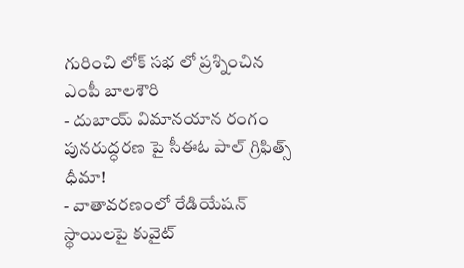గురించి లోక్ సభ లో ప్రశ్నించిన ఎంపీ బాలశౌరి
- దుబాయ్ విమానయాన రంగం పునరుద్ధరణ పై సీఈఓ పాల్ గ్రిఫిత్స్ ధీమా!
- వాతావరణంలో రేడియేషన్ స్థాయిలపై కువైట్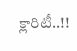క్లారిటీ..!!